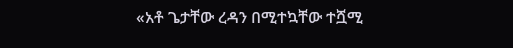«አቶ ጌታቸው ረዳን በሚተኳቸው ተሿሚ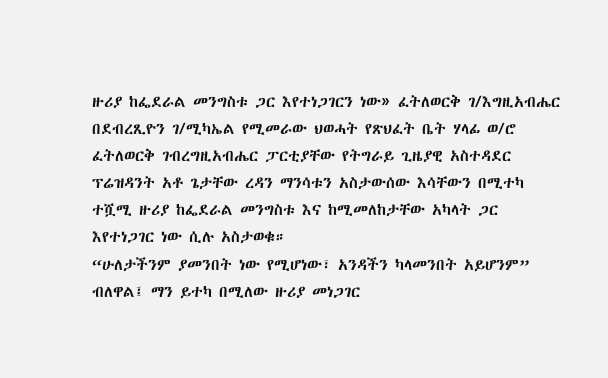ዙሪያ ከፌደራል መንግስቱ ጋር እየተነጋገርን ነው» ፈትለወርቅ ገ/እግዚአብሔር
በደብረጺዮን ገ/ሚካኤል የሚመራው ህወሓት የጽህፈት ቤት ሃላፊ ወ/ሮ ፈትለወርቅ ገብረግዚአብሔር ፓርቲያቸው የትግራይ ጊዜያዊ አስተዳደር ፕሬዝዳንት አቶ ጌታቸው ረዳን ማንሳቱን አስታውሰው እሳቸውን በሚተካ ተሿሚ ዙሪያ ከፌደራል መንግስቱ እና ከሚመለከታቸው አካላት ጋር እየተነጋገር ነው ሲሉ አስታወቁ።
“ሁለታችንም ያመንበት ነው የሚሆነው፣ አንዳችን ካላመንበት አይሆንም” ብለዋል፤ ማን ይተካ በሚለው ዙሪያ መነጋገር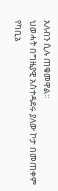አለብን ሲሉ ጠቁመዋል።
ህወሓት በግዜያዊ አስተዳደሩ ያለው ኮታ በመጠቀም የካቢኔ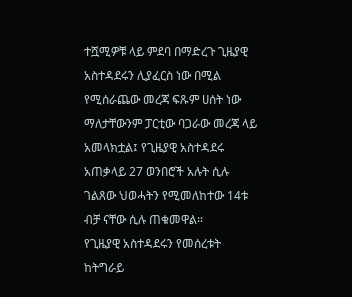ተሿሚዎቹ ላይ ምደባ በማድረጉ ጊዜያዊ አስተዳደሩን ሊያፈርስ ነው በሚል የሚሰራጨው መረጃ ፍጹም ሀሰት ነው ማለታቸውንም ፓርቲው ባጋራው መረጃ ላይ አመላክቷል፤ የጊዜያዊ አስተዳደሩ አጠቃላይ 27 ወንበሮች አሉት ሲሉ ገልጸው ህወሓትን የሚመለከተው 14ቱ ብቻ ናቸው ሲሉ ጠቁመዋል።
የጊዜያዊ አስተዳደሩን የመሰረቱት ከትግራይ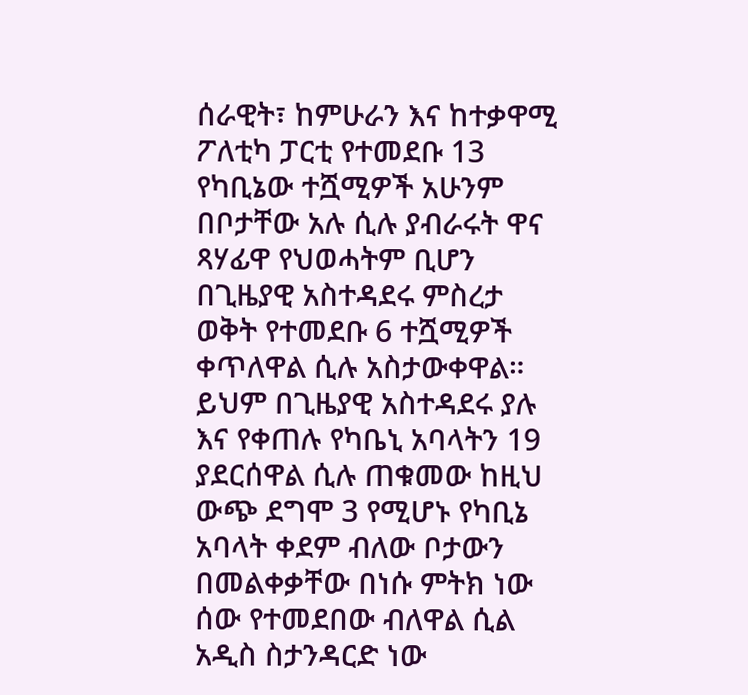ሰራዊት፣ ከምሁራን እና ከተቃዋሚ ፖለቲካ ፓርቲ የተመደቡ 13 የካቢኔው ተሿሚዎች አሁንም በቦታቸው አሉ ሲሉ ያብራሩት ዋና ጻሃፊዋ የህወሓትም ቢሆን በጊዜያዊ አስተዳደሩ ምስረታ ወቅት የተመደቡ 6 ተሿሚዎች ቀጥለዋል ሲሉ አስታውቀዋል።
ይህም በጊዜያዊ አስተዳደሩ ያሉ እና የቀጠሉ የካቤኒ አባላትን 19 ያደርሰዋል ሲሉ ጠቁመው ከዚህ ውጭ ደግሞ 3 የሚሆኑ የካቢኔ አባላት ቀደም ብለው ቦታውን በመልቀቃቸው በነሱ ምትክ ነው ሰው የተመደበው ብለዋል ሲል አዲስ ስታንዳርድ ነው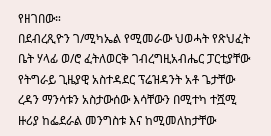የዘገበው።
በደብረጺዮን ገ/ሚካኤል የሚመራው ህወሓት የጽህፈት ቤት ሃላፊ ወ/ሮ ፈትለወርቅ ገብረግዚአብሔር ፓርቲያቸው የትግራይ ጊዜያዊ አስተዳደር ፕሬዝዳንት አቶ ጌታቸው ረዳን ማንሳቱን አስታውሰው እሳቸውን በሚተካ ተሿሚ ዙሪያ ከፌደራል መንግስቱ እና ከሚመለከታቸው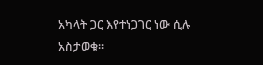አካላት ጋር እየተነጋገር ነው ሲሉ አስታወቁ።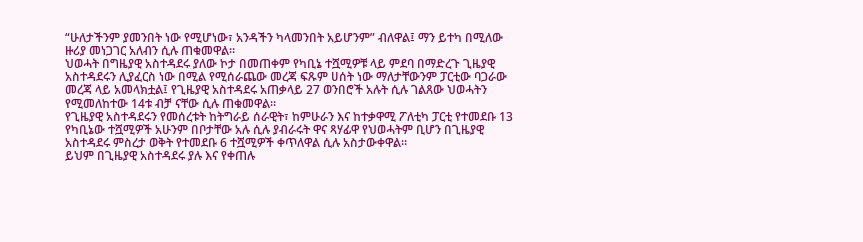“ሁለታችንም ያመንበት ነው የሚሆነው፣ አንዳችን ካላመንበት አይሆንም” ብለዋል፤ ማን ይተካ በሚለው ዙሪያ መነጋገር አለብን ሲሉ ጠቁመዋል።
ህወሓት በግዜያዊ አስተዳደሩ ያለው ኮታ በመጠቀም የካቢኔ ተሿሚዎቹ ላይ ምደባ በማድረጉ ጊዜያዊ አስተዳደሩን ሊያፈርስ ነው በሚል የሚሰራጨው መረጃ ፍጹም ሀሰት ነው ማለታቸውንም ፓርቲው ባጋራው መረጃ ላይ አመላክቷል፤ የጊዜያዊ አስተዳደሩ አጠቃላይ 27 ወንበሮች አሉት ሲሉ ገልጸው ህወሓትን የሚመለከተው 14ቱ ብቻ ናቸው ሲሉ ጠቁመዋል።
የጊዜያዊ አስተዳደሩን የመሰረቱት ከትግራይ ሰራዊት፣ ከምሁራን እና ከተቃዋሚ ፖለቲካ ፓርቲ የተመደቡ 13 የካቢኔው ተሿሚዎች አሁንም በቦታቸው አሉ ሲሉ ያብራሩት ዋና ጻሃፊዋ የህወሓትም ቢሆን በጊዜያዊ አስተዳደሩ ምስረታ ወቅት የተመደቡ 6 ተሿሚዎች ቀጥለዋል ሲሉ አስታውቀዋል።
ይህም በጊዜያዊ አስተዳደሩ ያሉ እና የቀጠሉ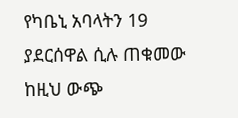የካቤኒ አባላትን 19 ያደርሰዋል ሲሉ ጠቁመው ከዚህ ውጭ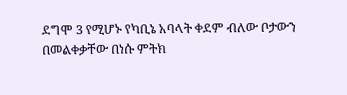ደግሞ 3 የሚሆኑ የካቢኔ አባላት ቀደም ብለው ቦታውን በመልቀቃቸው በነሱ ምትክ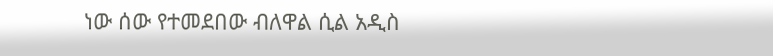ነው ሰው የተመደበው ብለዋል ሲል አዲስ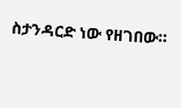ስታንዳርድ ነው የዘገበው።